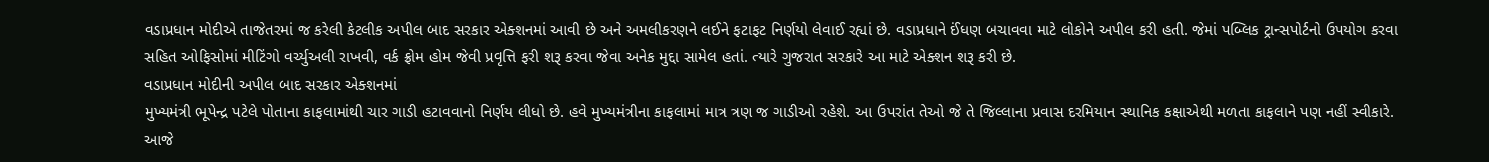વડાપ્રધાન મોદીએ તાજેતરમાં જ કરેલી કેટલીક અપીલ બાદ સરકાર એક્શનમાં આવી છે અને અમલીકરણને લઈને ફટાફટ નિર્ણયો લેવાઈ રહ્યાં છે. વડાપ્રધાને ઈંધણ બચાવવા માટે લોકોને અપીલ કરી હતી. જેમાં પબ્લિક ટ્રાન્સપોર્ટનો ઉપયોગ કરવા સહિત ઓફિસોમાં મીટિંગો વર્ચ્યુઅલી રાખવી, વર્ક ફ્રોમ હોમ જેવી પ્રવૃત્તિ ફરી શરૂ કરવા જેવા અનેક મુદ્દા સામેલ હતાં. ત્યારે ગુજરાત સરકારે આ માટે એક્શન શરૂ કરી છે.
વડાપ્રધાન મોદીની અપીલ બાદ સરકાર એક્શનમાં
મુખ્યમંત્રી ભૂપેન્દ્ર પટેલે પોતાના કાફલામાંથી ચાર ગાડી હટાવવાનો નિર્ણય લીધો છે. હવે મુખ્યમંત્રીના કાફલામાં માત્ર ત્રણ જ ગાડીઓ રહેશે. આ ઉપરાંત તેઓ જે તે જિલ્લાના પ્રવાસ દરમિયાન સ્થાનિક કક્ષાએથી મળતા કાફલાને પણ નહીં સ્વીકારે. આજે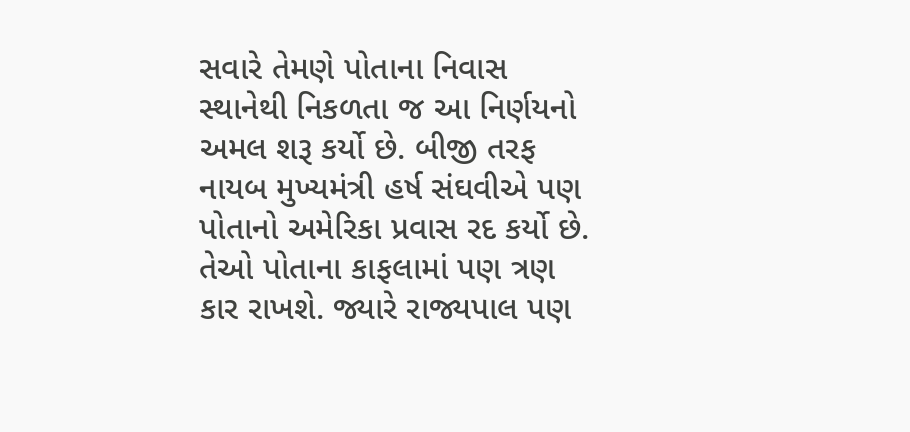સવારે તેમણે પોતાના નિવાસ સ્થાનેથી નિકળતા જ આ નિર્ણયનો અમલ શરૂ કર્યો છે. બીજી તરફ નાયબ મુખ્યમંત્રી હર્ષ સંઘવીએ પણ પોતાનો અમેરિકા પ્રવાસ રદ કર્યો છે. તેઓ પોતાના કાફલામાં પણ ત્રણ કાર રાખશે. જ્યારે રાજ્યપાલ પણ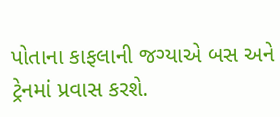પોતાના કાફલાની જગ્યાએ બસ અને ટ્રેનમાં પ્રવાસ કરશે.